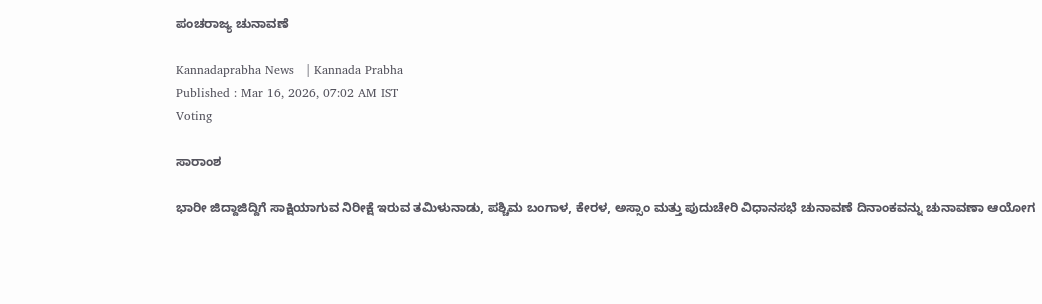ಪಂಚರಾಜ್ಯ ಚುನಾವಣೆ

Kannadaprabha News   | Kannada Prabha
Published : Mar 16, 2026, 07:02 AM IST
Voting

ಸಾರಾಂಶ

ಭಾರೀ ಜಿದ್ದಾಜಿದ್ದಿಗೆ ಸಾಕ್ಷಿಯಾಗುವ ನಿರೀಕ್ಷೆ ಇರುವ ತಮಿಳುನಾಡು, ಪಶ್ಚಿಮ ಬಂಗಾಳ, ಕೇರಳ, ಅಸ್ಸಾಂ ಮತ್ತು ಪುದುಚೇರಿ ವಿಧಾನಸಭೆ ಚುನಾವಣೆ ದಿನಾಂಕವನ್ನು ಚುನಾವಣಾ ಆಯೋಗ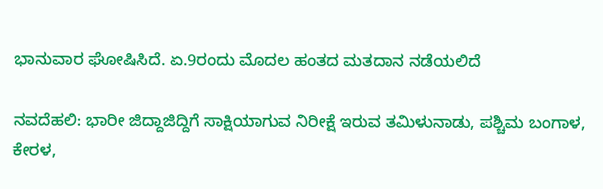ಭಾನುವಾರ ಘೋಷಿಸಿದೆ. ಏ.9ರಂದು ಮೊದಲ ಹಂತದ ಮತದಾನ ನಡೆಯಲಿದೆ

ನವದೆಹಲಿ: ಭಾರೀ ಜಿದ್ದಾಜಿದ್ದಿಗೆ ಸಾಕ್ಷಿಯಾಗುವ ನಿರೀಕ್ಷೆ ಇರುವ ತಮಿಳುನಾಡು, ಪಶ್ಚಿಮ ಬಂಗಾಳ, ಕೇರಳ,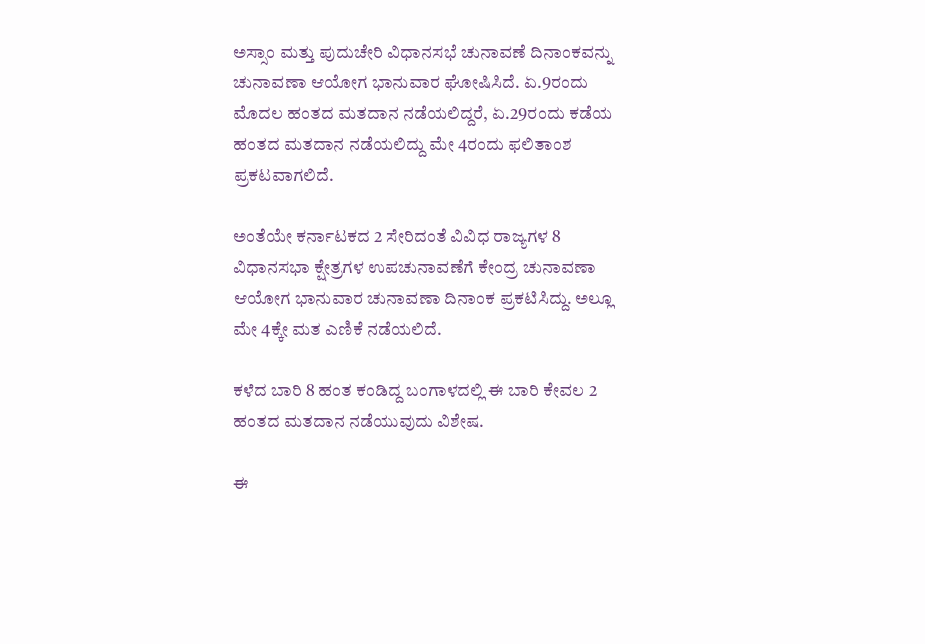ಅಸ್ಸಾಂ ಮತ್ತು ಪುದುಚೇರಿ ವಿಧಾನಸಭೆ ಚುನಾವಣೆ ದಿನಾಂಕವನ್ನು ಚುನಾವಣಾ ಆಯೋಗ ಭಾನುವಾರ ಘೋಷಿಸಿದೆ. ಏ.9ರಂದು ಮೊದಲ ಹಂತದ ಮತದಾನ ನಡೆಯಲಿದ್ದರೆ, ಏ.29ರಂದು ಕಡೆಯ ಹಂತದ ಮತದಾನ ನಡೆಯಲಿದ್ದು ಮೇ 4ರಂದು ಫಲಿತಾಂಶ ಪ್ರಕಟವಾಗಲಿದೆ.

ಅಂತೆಯೇ ಕರ್ನಾಟಕದ 2 ಸೇರಿದಂತೆ ವಿವಿಧ ರಾಜ್ಯಗಳ 8 ವಿಧಾನಸಭಾ ಕ್ಷೇತ್ರಗಳ ಉಪಚುನಾವಣೆಗೆ ಕೇಂದ್ರ ಚುನಾವಣಾ ಆಯೋಗ ಭಾನುವಾರ ಚುನಾವಣಾ ದಿನಾಂಕ ಪ್ರಕಟಿಸಿದ್ದು. ಅಲ್ಲೂ ಮೇ 4ಕ್ಕೇ ಮತ ಎಣಿಕೆ ನಡೆಯಲಿದೆ.

ಕಳೆದ ಬಾರಿ 8 ಹಂತ ಕಂಡಿದ್ದ ಬಂಗಾಳದಲ್ಲಿ ಈ ಬಾರಿ ಕೇವಲ 2 ಹಂತದ ಮತದಾನ ನಡೆಯುವುದು ವಿಶೇಷ.

ಈ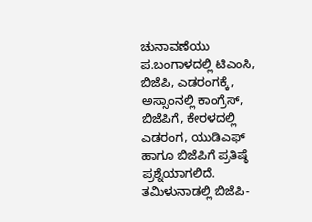ಚುನಾವಣೆಯು ಪ.ಬಂಗಾಳದಲ್ಲಿ ಟಿಎಂಸಿ, ಬಿಜೆಪಿ, ಎಡರಂಗಕ್ಕೆ, ಅಸ್ಸಾಂನಲ್ಲಿ ಕಾಂಗ್ರೆಸ್, ಬಿಜೆಪಿಗೆ, ಕೇರಳದಲ್ಲಿ ಎಡರಂಗ, ಯುಡಿಎಫ್‌ ಹಾಗೂ ಬಿಜೆಪಿಗೆ ಪ್ರತಿಷ್ಠೆ ಪ್ರಶ್ನೆಯಾಗಲಿದೆ. ತಮಿಳುನಾಡಲ್ಲಿ ಬಿಜೆಪಿ-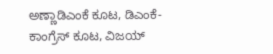ಅಣ್ಣಾಡಿಎಂಕೆ ಕೂಟ, ಡಿಎಂಕೆ-ಕಾಂಗ್ರೆಸ್‌ ಕೂಟ, ವಿಜಯ್‌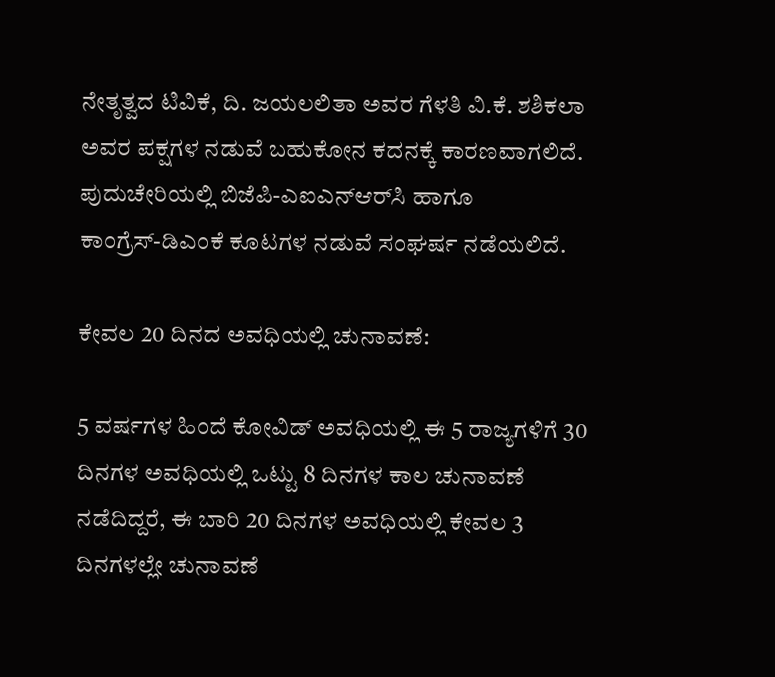ನೇತೃತ್ವದ ಟಿವಿಕೆ, ದಿ. ಜಯಲಲಿತಾ ಅವರ ಗೆಳತಿ ವಿ.ಕೆ. ಶಶಿಕಲಾ ಅವರ ಪಕ್ಷಗಳ ನಡುವೆ ಬಹುಕೋನ ಕದನಕ್ಕೆ ಕಾರಣವಾಗಲಿದೆ. ಪುದುಚೇರಿಯಲ್ಲಿ ಬಿಜೆಪಿ-ಎಐಎನ್‌ಆರ್‌ಸಿ ಹಾಗೂ ಕಾಂಗ್ರೆಸ್‌-ಡಿಎಂಕೆ ಕೂಟಗಳ ನಡುವೆ ಸಂಘರ್ಷ ನಡೆಯಲಿದೆ.

ಕೇವಲ 20 ದಿನದ ಅವಧಿಯಲ್ಲಿ ಚುನಾವಣೆ:

5 ವರ್ಷಗಳ ಹಿಂದೆ ಕೋವಿಡ್‌ ಅವಧಿಯಲ್ಲಿ ಈ 5 ರಾಜ್ಯಗಳಿಗೆ 30 ದಿನಗಳ ಅವಧಿಯಲ್ಲಿ ಒಟ್ಟು 8 ದಿನಗಳ ಕಾಲ ಚುನಾವಣೆ ನಡೆದಿದ್ದರೆ, ಈ ಬಾರಿ 20 ದಿನಗಳ ಅವಧಿಯಲ್ಲಿ ಕೇವಲ 3 ದಿನಗಳಲ್ಲೇ ಚುನಾವಣೆ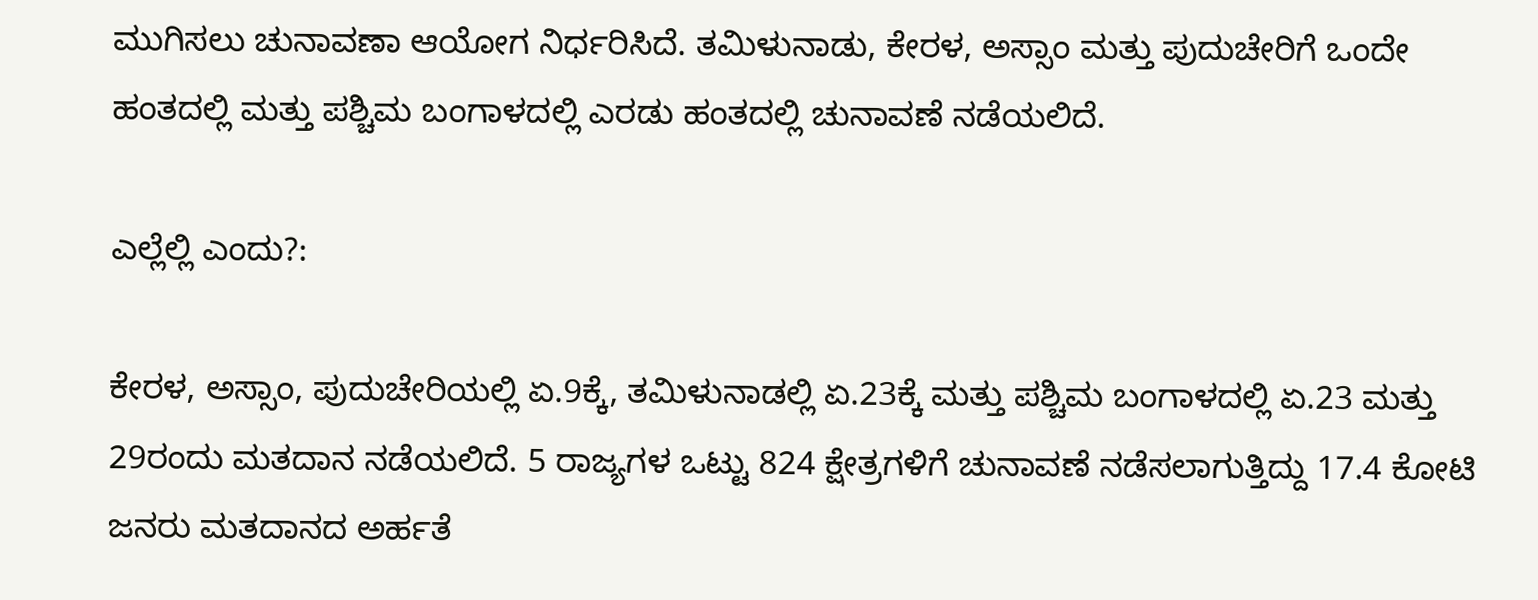ಮುಗಿಸಲು ಚುನಾವಣಾ ಆಯೋಗ ನಿರ್ಧರಿಸಿದೆ. ತಮಿಳುನಾಡು, ಕೇರಳ, ಅಸ್ಸಾಂ ಮತ್ತು ಪುದುಚೇರಿಗೆ ಒಂದೇ ಹಂತದಲ್ಲಿ ಮತ್ತು ಪಶ್ಚಿಮ ಬಂಗಾಳದಲ್ಲಿ ಎರಡು ಹಂತದಲ್ಲಿ ಚುನಾವಣೆ ನಡೆಯಲಿದೆ.

ಎಲ್ಲೆಲ್ಲಿ ಎಂದು?:

ಕೇರಳ, ಅಸ್ಸಾಂ, ಪುದುಚೇರಿಯಲ್ಲಿ ಏ.9ಕ್ಕೆ, ತಮಿಳುನಾಡಲ್ಲಿ ಏ.23ಕ್ಕೆ ಮತ್ತು ಪಶ್ಚಿಮ ಬಂಗಾಳದಲ್ಲಿ ಏ.23 ಮತ್ತು 29ರಂದು ಮತದಾನ ನಡೆಯಲಿದೆ. 5 ರಾಜ್ಯಗಳ ಒಟ್ಟು 824 ಕ್ಷೇತ್ರಗಳಿಗೆ ಚುನಾವಣೆ ನಡೆಸಲಾಗುತ್ತಿದ್ದು 17.4 ಕೋಟಿ ಜನರು ಮತದಾನದ ಅರ್ಹತೆ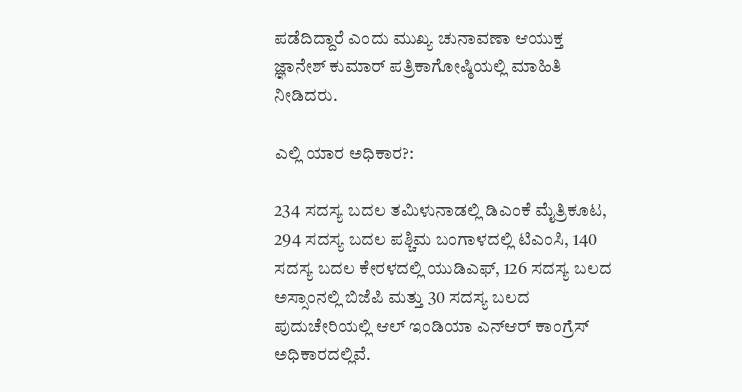ಪಡೆದಿದ್ದಾರೆ ಎಂದು ಮುಖ್ಯ ಚುನಾವಣಾ ಆಯುಕ್ತ ಜ್ಞಾನೇಶ್‌ ಕುಮಾರ್‌ ಪತ್ರಿಕಾಗೋಷ್ಠಿಯಲ್ಲಿ ಮಾಹಿತಿ ನೀಡಿದರು.

ಎಲ್ಲಿ ಯಾರ ಅಧಿಕಾರ?:

234 ಸದಸ್ಯ ಬದಲ ತಮಿಳುನಾಡಲ್ಲಿ ಡಿಎಂಕೆ ಮೈತ್ರಿಕೂಟ, 294 ಸದಸ್ಯ ಬದಲ ಪಶ್ಚಿಮ ಬಂಗಾಳದಲ್ಲಿ ಟಿಎಂಸಿ, 140 ಸದಸ್ಯ ಬದಲ ಕೇರಳದಲ್ಲಿ ಯುಡಿಎಫ್‌, 126 ಸದಸ್ಯ ಬಲದ ಅಸ್ಸಾಂನಲ್ಲಿ ಬಿಜೆಪಿ ಮತ್ತು 30 ಸದಸ್ಯ ಬಲದ ಪುದುಚೇರಿಯಲ್ಲಿ ಆಲ್‌ ಇಂಡಿಯಾ ಎನ್‌ಆರ್‌ ಕಾಂಗ್ರೆಸ್‌ ಅಧಿಕಾರದಲ್ಲಿವೆ.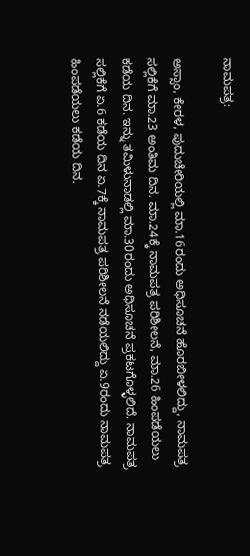ನಾಮಪತ್ರ:

ಅಸ್ಸಾಂ, ಕೇರಳ, ಪುದುಚೇರಿಯಲ್ಲಿ ಮಾ.16ರಂದು ಅಧಿಸೂಚನೆ ಹೊರಬೀಳಲಿದ್ದು, ನಾಮಪತ್ರ ಸಲ್ಲಿಕೆಗೆ ಮಾ.23 ಅಂತಿಮ ದಿನ. ಮಾ.24ಕ್ಕೆ ನಾಮಪತ್ರ ಪರಿಶೀಲನೆ, ಮಾ.26 ಹಿಂಪಡೆಯಲು ಕಡೆಯ ದಿನ. ಇನ್ನು ತಮಿಳುನಾಡಲ್ಲಿ ಮಾ.30ರಂದು ಅಧಿಸೂಚನೆ ಪ್ರಕಟಗೊಳ್ಳಲಿದೆ. ನಾಮಪತ್ರ ಸಲ್ಲಿಕೆಗೆ ಏ.6 ಕಡೆಯ ದಿನ ಏ.7ಕ್ಕೆ ನಾಮಪತ್ರ ಪರಿಶೀಲನೆ ನಡೆಯಲಿದ್ದು ಏ.9ರಂದು ನಾಮಪತ್ರ ಹಿಂಪಡೆಯಲು ಕಡೆಯ ದಿನ.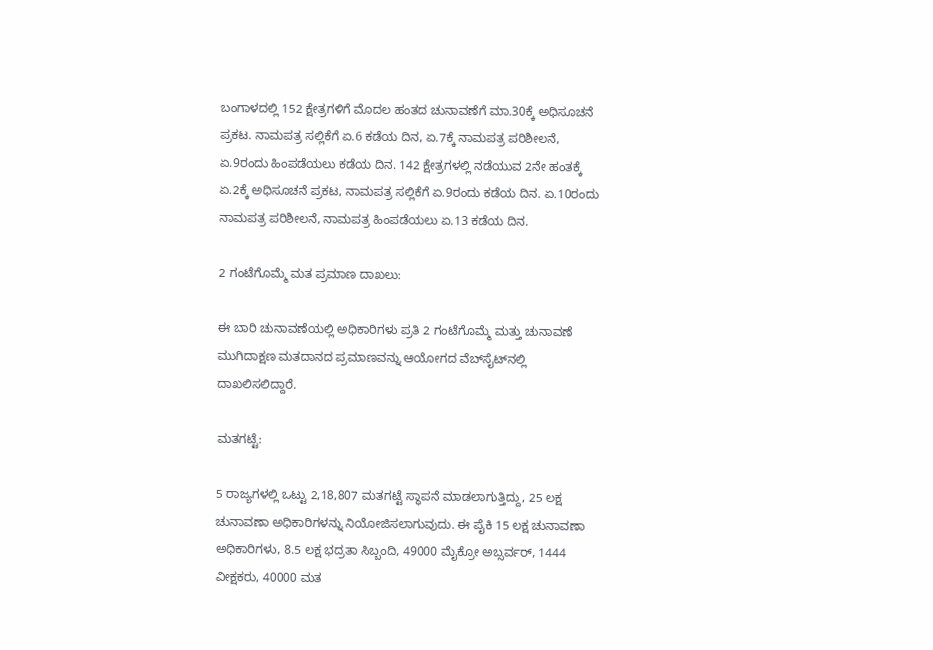ಬಂಗಾಳದಲ್ಲಿ 152 ಕ್ಷೇತ್ರಗಳಿಗೆ ಮೊದಲ ಹಂತದ ಚುನಾವಣೆಗೆ ಮಾ.30ಕ್ಕೆ ಅಧಿಸೂಚನೆ ಪ್ರಕಟ. ನಾಮಪತ್ರ ಸಲ್ಲಿಕೆಗೆ ಏ.6 ಕಡೆಯ ದಿನ, ಏ.7ಕ್ಕೆ ನಾಮಪತ್ರ ಪರಿಶೀಲನೆ, ಏ.9ರಂದು ಹಿಂಪಡೆಯಲು ಕಡೆಯ ದಿನ. 142 ಕ್ಷೇತ್ರಗಳಲ್ಲಿ ನಡೆಯುವ 2ನೇ ಹಂತಕ್ಕೆ ಏ.2ಕ್ಕೆ ಅಧಿಸೂಚನೆ ಪ್ರಕಟ, ನಾಮಪತ್ರ ಸಲ್ಲಿಕೆಗೆ ಏ.9ರಂದು ಕಡೆಯ ದಿನ. ಏ.10ರಂದು ನಾಮಪತ್ರ ಪರಿಶೀಲನೆ, ನಾಮಪತ್ರ ಹಿಂಪಡೆಯಲು ಏ.13 ಕಡೆಯ ದಿನ.

2 ಗಂಟೆಗೊಮ್ಮೆ ಮತ ಪ್ರಮಾಣ ದಾಖಲು:

ಈ ಬಾರಿ ಚುನಾವಣೆಯಲ್ಲಿ ಅಧಿಕಾರಿಗಳು ಪ್ರತಿ 2 ಗಂಟೆಗೊಮ್ಮೆ ಮತ್ತು ಚುನಾವಣೆ ಮುಗಿದಾಕ್ಷಣ ಮತದಾನದ ಪ್ರಮಾಣವನ್ನು ಆಯೋಗದ ವೆಬ್‌ಸೈಟ್‌ನಲ್ಲಿ ದಾಖಲಿಸಲಿದ್ದಾರೆ.

ಮತಗಟ್ಟೆ:

5 ರಾಜ್ಯಗಳಲ್ಲಿ ಒಟ್ಟು 2,18,807 ಮತಗಟ್ಟೆ ಸ್ಥಾಪನೆ ಮಾಡಲಾಗುತ್ತಿದ್ದು, 25 ಲಕ್ಷ ಚುನಾವಣಾ ಅಧಿಕಾರಿಗಳನ್ನು ನಿಯೋಜಿಸಲಾಗುವುದು. ಈ ಪೈಕಿ 15 ಲಕ್ಷ ಚುನಾವಣಾ ಅಧಿಕಾರಿಗಳು, 8.5 ಲಕ್ಷ ಭದ್ರತಾ ಸಿಬ್ಬಂದಿ, 49000 ಮೈಕ್ರೋ ಅಬ್ಸರ್ವರ್‌, 1444 ವೀಕ್ಷಕರು, 40000 ಮತ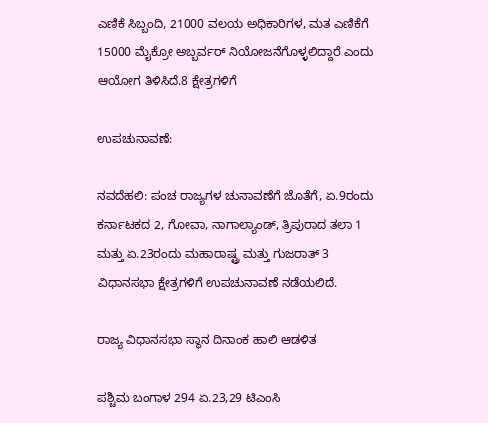ಎಣಿಕೆ ಸಿಬ್ಬಂದಿ, 21000 ವಲಯ ಅಧಿಕಾರಿಗಳ, ಮತ ಎಣಿಕೆಗೆ 15000 ಮೈಕ್ರೋ ಅಬ್ಬರ್ವರ್‌ ನಿಯೋಜನೆಗೊಳ್ಳಲಿದ್ದಾರೆ ಎಂದು ಆಯೋಗ ತಿಳಿಸಿದೆ.8 ಕ್ಷೇತ್ರಗಳಿಗೆ

ಉಪಚುನಾವಣೆ:

ನವದೆಹಲಿ: ಪಂಚ ರಾಜ್ಯಗಳ ಚುನಾವಣೆಗೆ ಜೊತೆಗೆ, ಏ.9ರಂದು ಕರ್ನಾಟಕದ 2, ಗೋವಾ, ನಾಗಾಲ್ಯಾಂಡ್‌, ತ್ರಿಪುರಾದ ತಲಾ 1 ಮತ್ತು ಏ.23ರಂದು ಮಹಾರಾಷ್ಟ್ರ ಮತ್ತು ಗುಜರಾತ್‌ 3 ವಿಧಾನಸಭಾ ಕ್ಷೇತ್ರಗಳಿಗೆ ಉಪಚುನಾವಣೆ ನಡೆಯಲಿದೆ.

ರಾಜ್ಯ ವಿಧಾನಸಭಾ ಸ್ಥಾನ ದಿನಾಂಕ ಹಾಲಿ ಆಡಳಿತ

ಪಶ್ಚಿಮ ಬಂಗಾಳ 294 ಏ.23,29 ಟಿಎಂಸಿ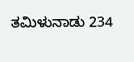ತಮಿಳುನಾಡು 234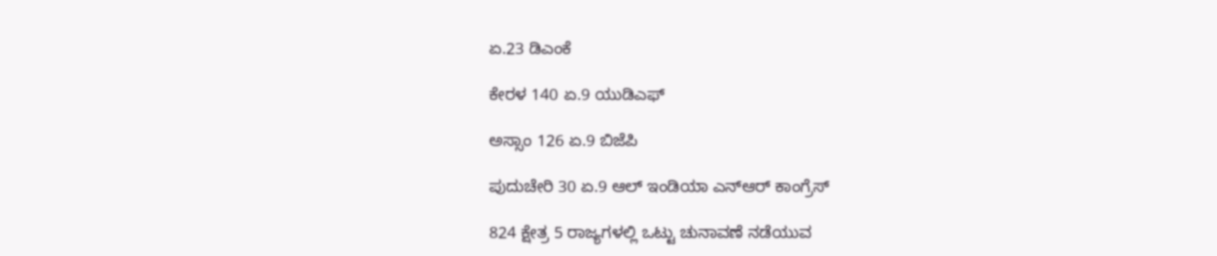ಏ.23 ಡಿಎಂಕೆ

ಕೇರಳ 140 ಏ.9 ಯುಡಿಎಫ್‌

ಅಸ್ಸಾಂ 126 ಏ.9 ಬಿಜೆಪಿ

ಪುದುಚೇರಿ 30 ಏ.9 ಆಲ್‌ ಇಂಡಿಯಾ ಎನ್‌ಆರ್‌ ಕಾಂಗ್ರೆಸ್‌

824 ಕ್ಷೇತ್ರ 5 ರಾಜ್ಯಗಳಲ್ಲಿ ಒಟ್ಟು ಚುನಾವಣೆ ನಡೆಯುವ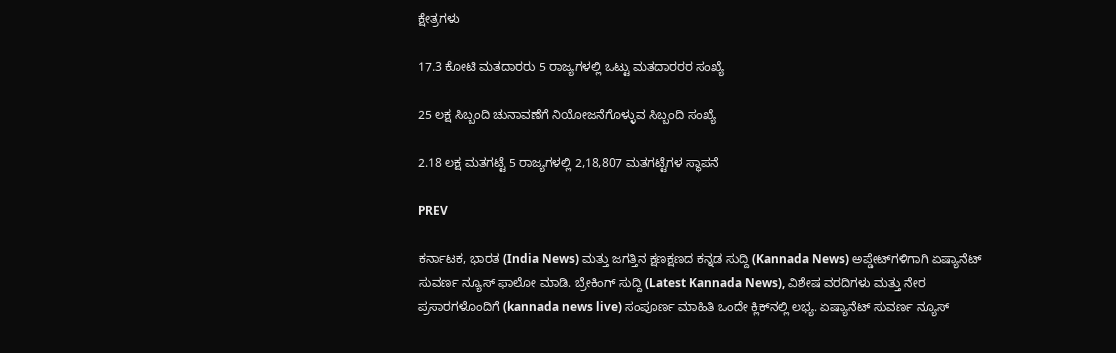ಕ್ಷೇತ್ರಗಳು

17.3 ಕೋಟಿ ಮತದಾರರು 5 ರಾಜ್ಯಗಳಲ್ಲಿ ಒಟ್ಟು ಮತದಾರರರ ಸಂಖ್ಯೆ

25 ಲಕ್ಷ ಸಿಬ್ಬಂದಿ ಚುನಾವಣೆಗೆ ನಿಯೋಜನೆಗೊಳ್ಳುವ ಸಿಬ್ಬಂದಿ ಸಂಖ್ಯೆ

2.18 ಲಕ್ಷ ಮತಗಟ್ಟೆ 5 ರಾಜ್ಯಗಳಲ್ಲಿ 2,18,807 ಮತಗಟ್ಟೆಗಳ ಸ್ಥಾಪನೆ

PREV

ಕರ್ನಾಟಕ, ಭಾರತ (India News) ಮತ್ತು ಜಗತ್ತಿನ ಕ್ಷಣಕ್ಷಣದ ಕನ್ನಡ ಸುದ್ದಿ (Kannada News) ಅಪ್ಡೇಟ್‌ಗಳಿಗಾಗಿ ಏಷ್ಯಾನೆಟ್ ಸುವರ್ಣ ನ್ಯೂಸ್‌ ಫಾಲೋ ಮಾಡಿ. ಬ್ರೇಕಿಂಗ್ ಸುದ್ದಿ (Latest Kannada News), ವಿಶೇಷ ವರದಿಗಳು ಮತ್ತು ನೇರ ಪ್ರಸಾರಗಳೊಂದಿಗೆ (kannada news live) ಸಂಪೂರ್ಣ ಮಾಹಿತಿ ಒಂದೇ ಕ್ಲಿಕ್‌ನಲ್ಲಿ ಲಭ್ಯ. ಏಷ್ಯಾನೆಟ್ ಸುವರ್ಣ ನ್ಯೂಸ್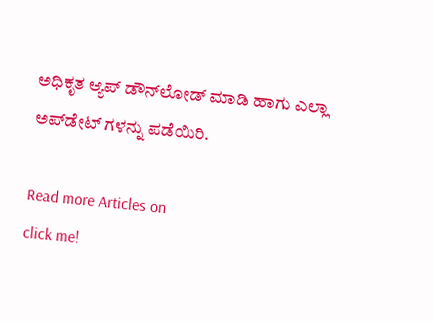ಅಧಿಕೃತ ಆ್ಯಪ್ ಡೌನ್‌ಲೋಡ್ ಮಾಡಿ ಹಾಗು ಎಲ್ಲಾ ಅಪ್‌ಡೇಟ್ ಗಳನ್ನು ಪಡೆಯಿರಿ.

Read more Articles on
click me!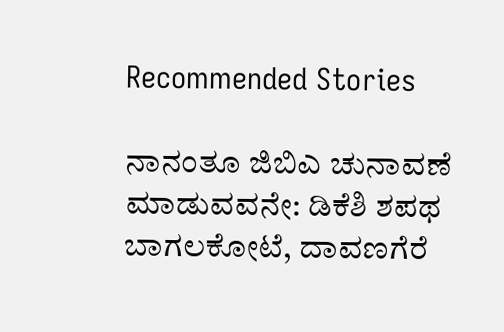Recommended Stories

ನಾನಂತೂ ಜಿಬಿಎ ಚುನಾವಣೆ ಮಾಡುವವನೇ: ಡಿಕೆಶಿ ಶಪಥ
ಬಾಗಲಕೋಟೆ, ದಾವಣಗೆರೆ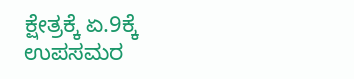ಕ್ಷೇತ್ರಕ್ಕೆ ಏ.9ಕ್ಕೆ ಉಪಸಮರ